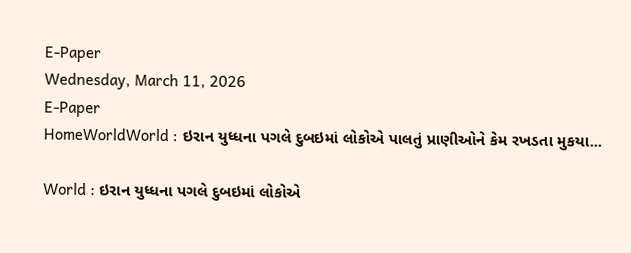E-Paper
Wednesday, March 11, 2026
E-Paper
HomeWorldWorld : ઇરાન યુધ્ધના પગલે દુબઇમાં લોકોએ પાલતું પ્રાણીઓને કેમ રખડતા મુકયા...

World : ઇરાન યુધ્ધના પગલે દુબઇમાં લોકોએ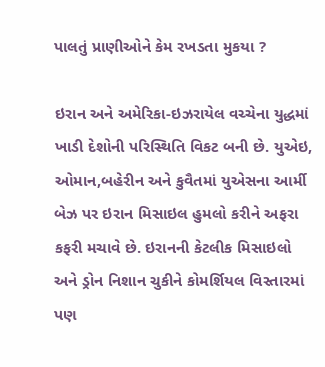પાલતું પ્રાણીઓને કેમ રખડતા મુકયા ?

ઇરાન અને અમેરિકા-ઇઝરાયેલ વચ્ચેના યુદ્ધમાં ખાડી દેશોની પરિસ્થિતિ વિકટ બની છે. યુએઇ, ઓમાન,બહેરીન અને કુવૈતમાં યુએસના આર્મી બેઝ પર ઇરાન મિસાઇલ હુમલો કરીને અફરા કફરી મચાવે છે. ઇરાનની કેટલીક મિસાઇલો અને ડ્રોન નિશાન ચુકીને કોમર્શિયલ વિસ્તારમાં પણ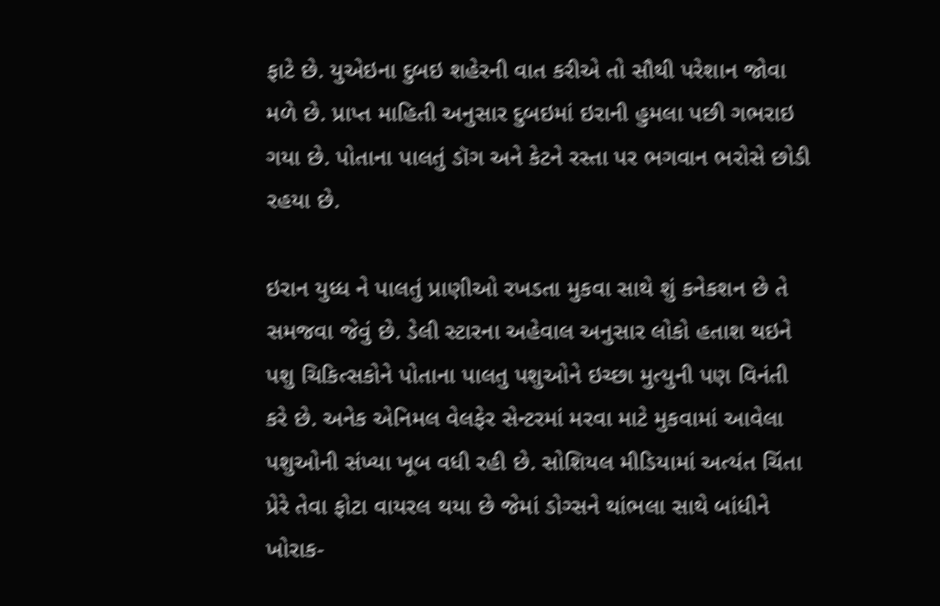ફાટે છે. યુએઇના દુબઇ શહેરની વાત કરીએ તો સૌથી પરેશાન જોવા મળે છે. પ્રાપ્ત માહિતી અનુસાર દુબઇમાં ઇરાની હુમલા પછી ગભરાઇ ગયા છે. પોતાના પાલતું ડૉગ અને કેટને રસ્તા પર ભગવાન ભરોસે છોડી રહયા છે.

ઇરાન યુધ્ધ ને પાલતું પ્રાણીઓ રખડતા મુકવા સાથે શું કનેકશન છે તે સમજવા જેવું છે. ડેલી સ્ટારના અહેવાલ અનુસાર લોકો હતાશ થઇને પશુ ચિકિત્સકોને પોતાના પાલતુ પશુઓને ઇચ્છા મુત્યુની પણ વિનંતી કરે છે. અનેક એનિમલ વેલફેર સેન્ટરમાં મરવા માટે મુકવામાં આવેલા પશુઓની સંખ્યા ખૂબ વધી રહી છે. સોશિયલ મીડિયામાં અત્યંત ચિંતા પ્રેરે તેવા ફોટા વાયરલ થયા છે જેમાં ડોગ્સને થાંભલા સાથે બાંધીને ખોરાક-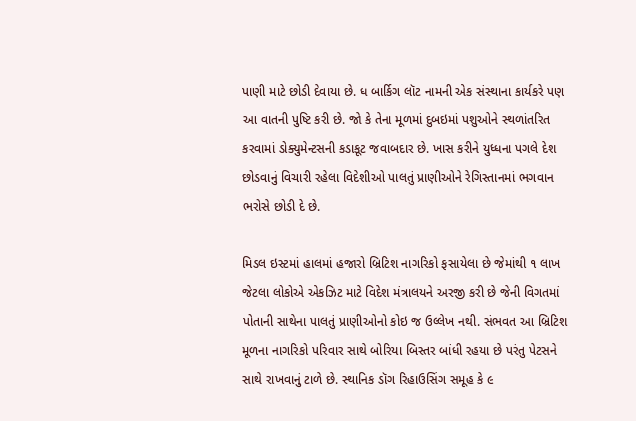પાણી માટે છોડી દેવાયા છે. ધ બાર્કિગ લૉટ નામની એક સંસ્થાના કાર્યકરે પણ આ વાતની પુષ્ટિ કરી છે. જો કે તેના મૂળમાં દુબઇમાં પશુઓને સ્થળાંતરિત કરવામાં ડોક્યુમેન્ટસની કડાકૂટ જવાબદાર છે. ખાસ કરીને યુધ્ધના પગલે દેશ છોડવાનું વિચારી રહેલા વિદેશીઓ પાલતું પ્રાણીઓને રેગિસ્તાનમાં ભગવાન ભરોસે છોડી દે છે.

મિડલ ઇસ્ટમાં હાલમાં હજારો બ્રિટિશ નાગરિકો ફસાયેલા છે જેમાંથી ૧ લાખ જેટલા લોકોએ એકઝિટ માટે વિદેશ મંત્રાલયને અરજી કરી છે જેની વિગતમાં પોતાની સાથેના પાલતું પ્રાણીઓનો કોઇ જ ઉલ્લેખ નથી. સંભવત આ બ્રિટિશ મૂળના નાગરિકો પરિવાર સાથે બોરિયા બિસ્તર બાંધી રહયા છે પરંતુ પેટસને સાથે રાખવાનું ટાળે છે. સ્થાનિક ડૉગ રિહાઉસિંગ સમૂહ કે ૯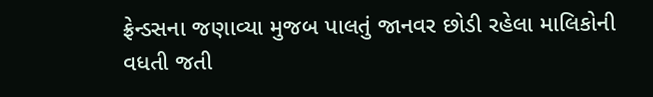ફ્રેન્ડસના જણાવ્યા મુજબ પાલતું જાનવર છોડી રહેલા માલિકોની વધતી જતી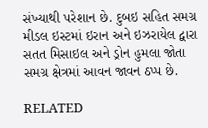સંખ્યાથી પરેશાન છે. દુબઇ સહિત સમગ્ર મીડલ ઇસ્ટમાં ઇરાન અને ઇઝરાયેલ દ્વારા સતત મિસાઇલ અને ડ્રોન હુમલા જોતા સમગ્ર ક્ષેત્રમાં આવન જાવન ઠપ્પ છે.

RELATED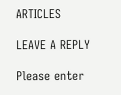ARTICLES

LEAVE A REPLY

Please enter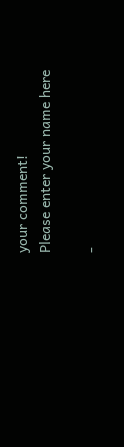your comment!
Please enter your name here

-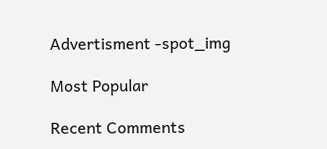Advertisment -spot_img

Most Popular

Recent Comments